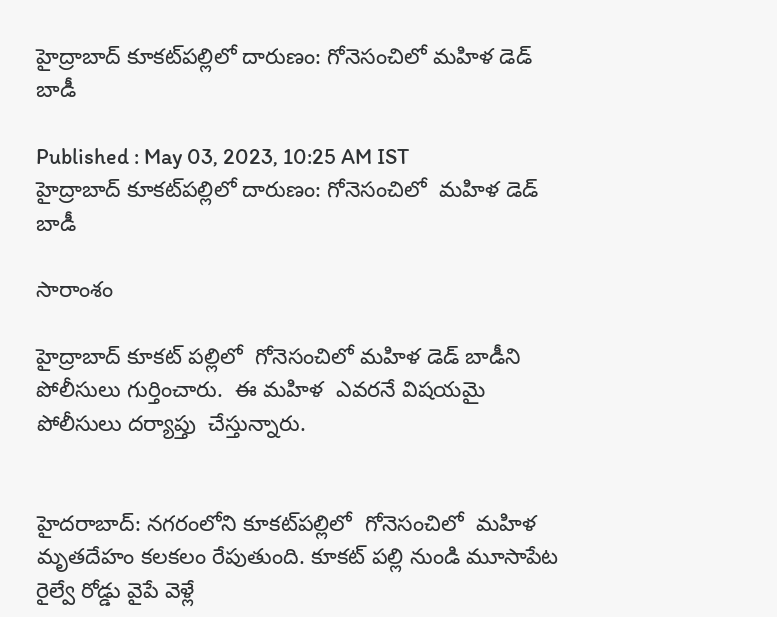హైద్రాబాద్ కూకట్‌పల్లిలో దారుణం: గోనెసంచిలో మహిళ డెడ్ బాడీ

Published : May 03, 2023, 10:25 AM IST
హైద్రాబాద్ కూకట్‌పల్లిలో దారుణం: గోనెసంచిలో  మహిళ డెడ్ బాడీ

సారాంశం

హైద్రాబాద్ కూకట్ పల్లిలో  గోనెసంచిలో మహిళ డెడ్ బాడీని పోలీసులు గుర్తించారు.  ఈ మహిళ  ఎవరనే విషయమై పోలీసులు దర్యాప్తు  చేస్తున్నారు.


హైదరాబాద్: నగరంలోని కూకట్‌పల్లిలో  గోనెసంచిలో  మహిళ  మృతదేహం కలకలం రేపుతుంది. కూకట్ పల్లి నుండి మూసాపేట రైల్వే రోడ్డు వైపే వెళ్లే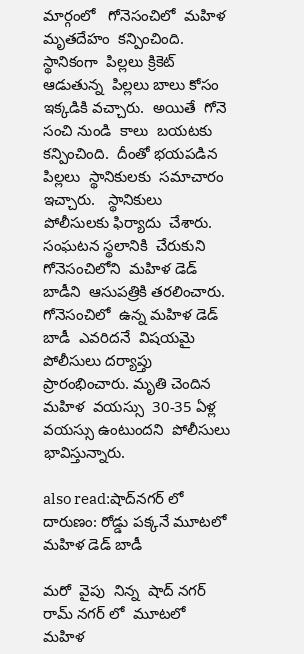మార్గంలో   గోనెసంచిలో  మహిళ  మృతదేహం  కన్పించింది.  స్థానికంగా  పిల్లలు క్రికెట్ ఆడుతున్న  పిల్లలు బాలు కోసం  ఇక్కడికి వచ్చారు.  అయితే  గోనె సంచి నుండి  కాలు  బయటకు  కన్పించింది.  దీంతో భయపడిన  పిల్లలు  స్థానికులకు  సమాచారం  ఇచ్చారు.   స్థానికులు  పోలీసులకు ఫిర్యాదు  చేశారు. సంఘటన స్థలానికి  చేరుకుని  గోనెసంచిలోని  మహిళ డెడ్ బాడీని  ఆసుపత్రికి తరలించారు.  గోనెసంచిలో  ఉన్న మహిళ డెడ్ బాడీ  ఎవరిదనే  విషయమై  పోలీసులు దర్యాప్తు  ప్రారంభించారు. మృతి చెందిన  మహిళ  వయస్సు  30-35 ఏళ్ల వయస్సు ఉంటుందని  పోలీసులు భావిస్తున్నారు.

also read:షాద్‌నగర్ లో దారుణం: రోడ్డు పక్కనే మూటలో మహిళ డెడ్ బాడీ

మరో  వైపు  నిన్న  షాద్ నగర్ రామ్ నగర్ లో  మూటలో  మహిళ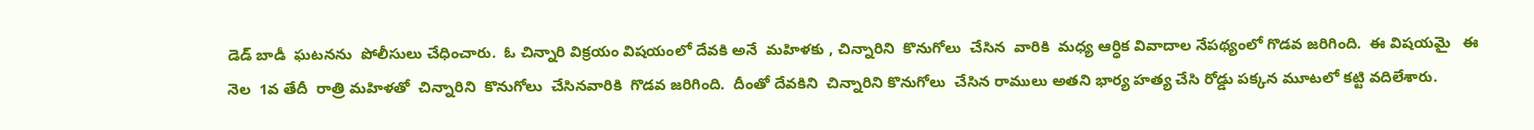డెడ్ బాడీ  ఘటనను  పోలీసులు చేధించారు.  ఓ చిన్నారి విక్రయం విషయంలో దేవకి అనే  మహిళకు , చిన్నారిని  కొనుగోలు  చేసిన  వారికి  మధ్య ఆర్ధిక వివాదాల నేపథ్యంలో గొడవ జరిగింది.  ఈ విషయమై   ఈ నెల  1వ తేదీ  రాత్రి మహిళతో  చిన్నారిని  కొనుగోలు  చేసినవారికి  గొడవ జరిగింది.  దీంతో దేవకిని  చిన్నారిని కొనుగోలు  చేసిన రాములు అతని భార్య హత్య చేసి రోడ్డు పక్కన మూటలో కట్టి వదిలేశారు.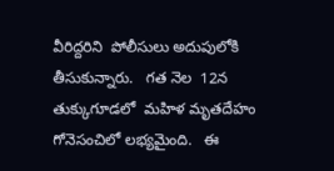వీరిద్దరిని  పోలీసులు అదుపులోకి తీసుకున్నారు.   గత నెల  12న   తుక్కుగూడలో  మహిళ మృతదేహం గోనెసంచిలో లభ్యమైంది.   ఈ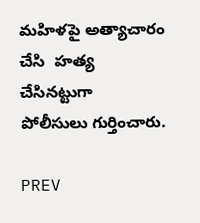మహిళపై అత్యాచారం చేసి  హత్య చేసినట్టుగా  పోలీసులు గుర్తించారు.

PREV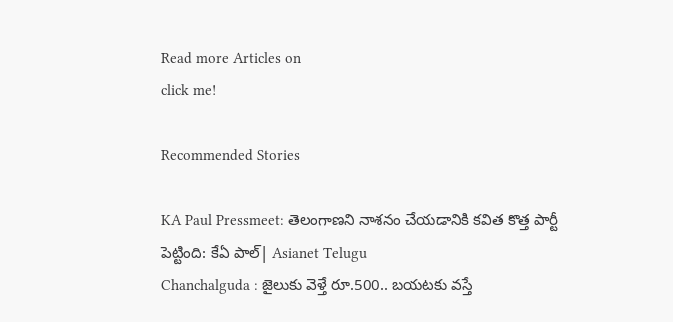Read more Articles on
click me!

Recommended Stories

KA Paul Pressmeet: తెలంగాణని నాశనం చేయడానికి కవిత కొత్త పార్టీ పెట్టింది: కేఏ పాల్| Asianet Telugu
Chanchalguda : జైలుకు వెళ్తే రూ.500.. బయటకు వస్తే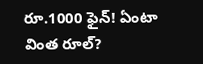రూ.1000 ఫైన్! ఏంటా వింత రూల్?